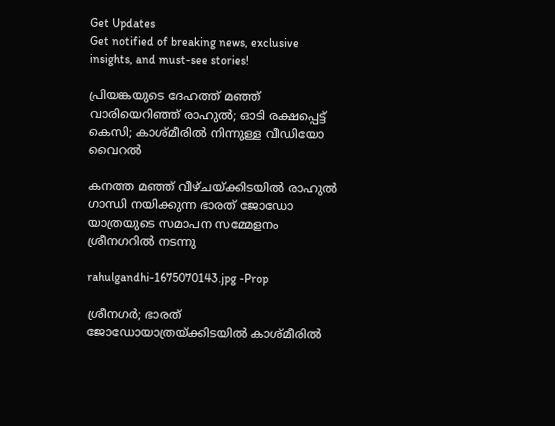Get Updates
Get notified of breaking news, exclusive insights, and must-see stories!

പ്രിയങ്കയുടെ ദേഹത്ത് മഞ്ഞ് വാരിയെറിഞ്ഞ് രാഹുൽ; ഓടി രക്ഷപ്പെട്ട് കെസി; കാശ്മീരിൽ നിന്നുള്ള വീഡിയോ വൈറൽ

കനത്ത മഞ്ഞ് വീഴ്ചയ്ക്കിടയിൽ രാഹുൽ ഗാന്ധി നയിക്കുന്ന ഭാരത് ജോഡോ യാത്രയുടെ സമാപന സമ്മേളനം ശ്രീനഗറിൽ നടന്നു

rahulgandhi-1675070143.jpg -Prop

ശ്രീനഗർ; ഭാരത് ജോഡോയാത്രയ്ക്കിടയിൽ കാശ്മീരിൽ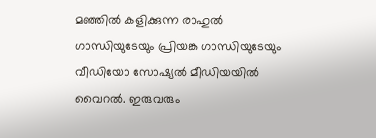മഞ്ഞിൽ കളിക്കുന്ന രാഹുൽ ഗാന്ധിയുടേയും പ്രിയങ്ക ഗാന്ധിയുടേയും വീഡിയോ സോഷ്യൽ മീഡിയയിൽ വൈറൽ. ഇരുവരും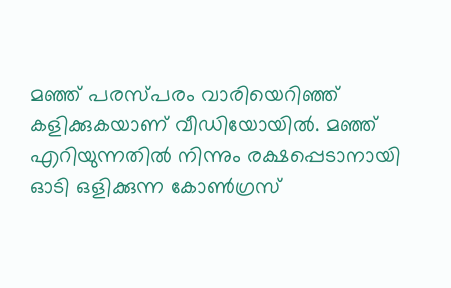മഞ്ഞ് പരസ്പരം വാരിയെറിഞ്ഞ് കളിക്കുകയാണ് വീഡിയോയിൽ. മഞ്ഞ് എറിയുന്നതിൽ നിന്നും രക്ഷപ്പെടാനായി ഓടി ഒളിക്കുന്ന കോൺഗ്രസ്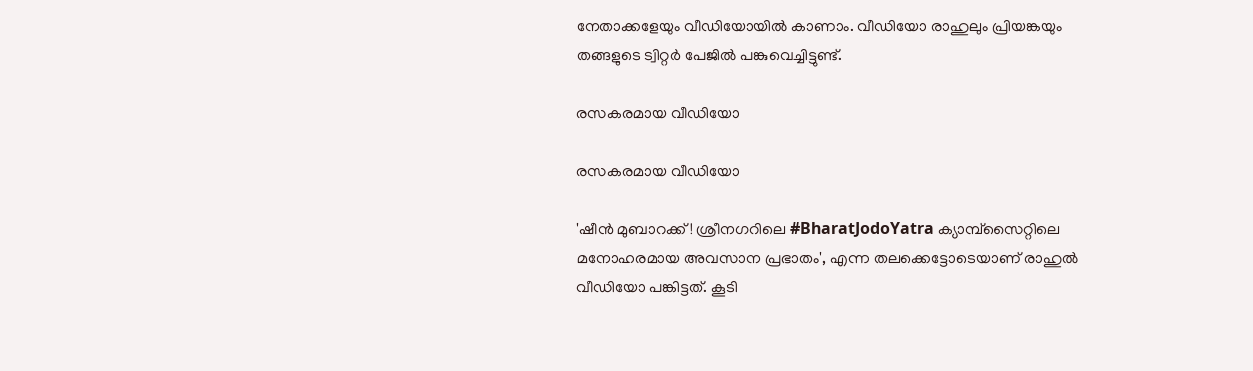നേതാക്കളേയും വീഡിയോയിൽ കാണാം. വീഡിയോ രാഹുലും പ്രിയങ്കയും തങ്ങളുടെ ട്വിറ്റർ പേജിൽ പങ്കുവെച്ചിട്ടുണ്ട്.

രസകരമായ വീഡിയോ

രസകരമായ വീഡിയോ

'ഷീൻ മുബാറക്ക്! ശ്രീനഗറിലെ #BharatJodoYatra ക്യാമ്പ്‌സൈറ്റിലെ മനോഹരമായ അവസാന പ്രഭാതം', എന്ന തലക്കെട്ടോടെയാണ് രാഹുൽ വീഡിയോ പങ്കിട്ടത്. കൂടി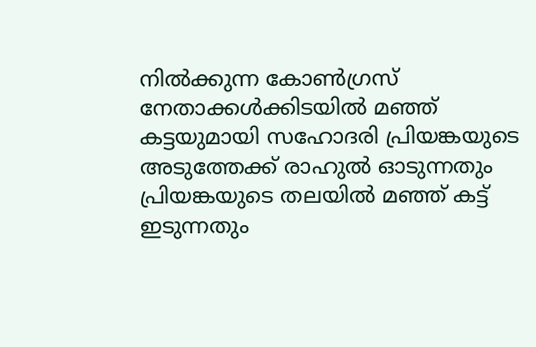നിൽക്കുന്ന കോൺഗ്രസ് നേതാക്കൾക്കിടയിൽ മഞ്ഞ് കട്ടയുമായി സഹോദരി പ്രിയങ്കയുടെ അടുത്തേക്ക് രാഹുൽ ഓടുന്നതും പ്രിയങ്കയുടെ തലയിൽ മഞ്ഞ് കട്ട് ഇടുന്നതും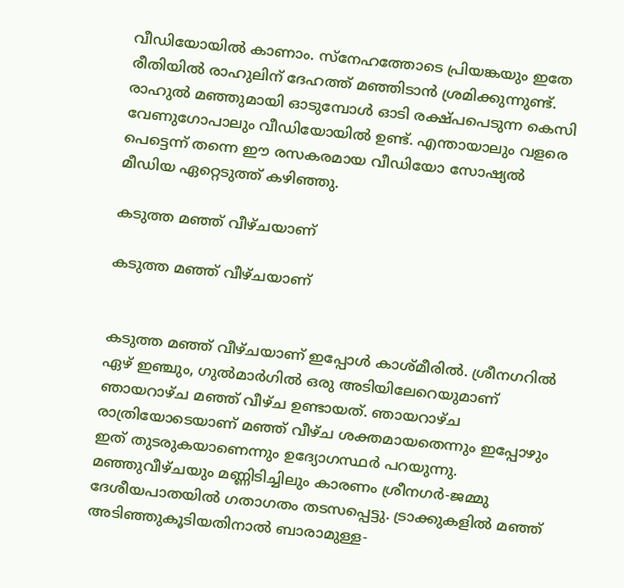വീഡിയോയിൽ കാണാം. സ്നേഹത്തോടെ പ്രിയങ്കയും ഇതേ രീതിയിൽ രാഹുലിന് ദേഹത്ത് മഞ്ഞിടാൻ ശ്രമിക്കുന്നുണ്ട്. രാഹുൽ മഞ്ഞുമായി ഓടുമ്പോൾ ഓടി രക്ഷ്പപെടുന്ന കെസി വേണുഗോപാലും വീഡിയോയിൽ ഉണ്ട്. എന്തായാലും വളരെ പെട്ടെന്ന് തന്നെ ഈ രസകരമായ വീഡിയോ സോഷ്യൽ മീഡിയ ഏറ്റെടുത്ത് കഴിഞ്ഞു.

കടുത്ത മഞ്ഞ് വീഴ്ചയാണ്

കടുത്ത മഞ്ഞ് വീഴ്ചയാണ്


കടുത്ത മഞ്ഞ് വീഴ്ചയാണ് ഇപ്പോൾ കാശ്മീരിൽ. ശ്രീനഗറിൽ ഏഴ് ഇഞ്ചും, ഗുൽമാർഗിൽ ഒരു അടിയിലേറെയുമാണ് ഞായറാഴ്ച മഞ്ഞ് വീഴ്ച ഉണ്ടായത്. ഞായറാഴ്ച രാത്രിയോടെയാണ് മഞ്ഞ് വീഴ്ച ശക്തമായതെന്നും ഇപ്പോഴും ഇത് തുടരുകയാണെന്നും ഉദ്യോഗസ്ഥർ പറയുന്നു. മഞ്ഞുവീഴ്ചയും മണ്ണിടിച്ചിലും കാരണം ശ്രീനഗർ-ജമ്മു ദേശീയപാതയിൽ ഗതാഗതം തടസപ്പെട്ടു. ട്രാക്കുകളിൽ മഞ്ഞ് അടിഞ്ഞുകൂടിയതിനാൽ ബാരാമുള്ള-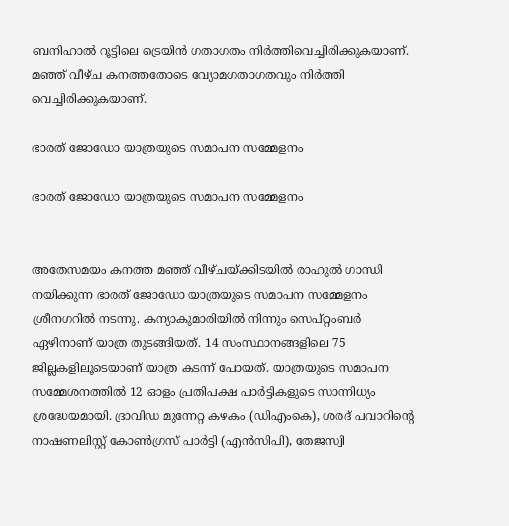ബനിഹാൽ റൂട്ടിലെ ട്രെയിൻ ഗതാഗതം നിർത്തിവെച്ചിരിക്കുകയാണ്. മഞ്ഞ് വീഴ്ച കനത്തതോടെ വ്യോമഗതാഗതവും നിർത്തി വെച്ചിരിക്കുകയാണ്.

ഭാരത് ജോഡോ യാത്രയുടെ സമാപന സമ്മേളനം

ഭാരത് ജോഡോ യാത്രയുടെ സമാപന സമ്മേളനം


അതേസമയം കനത്ത മഞ്ഞ് വീഴ്ചയ്ക്കിടയിൽ രാഹുൽ ഗാന്ധി നയിക്കുന്ന ഭാരത് ജോഡോ യാത്രയുടെ സമാപന സമ്മേളനം ശ്രീനഗറിൽ നടന്നു. കന്യാകുമാരിയിൽ നിന്നും സെപ്റ്റംബർ ഏഴിനാണ് യാത്ര തുടങ്ങിയത്. 14 സംസ്ഥാനങ്ങളിലെ 75 ജില്ലകളിലൂടെയാണ് യാത്ര കടന്ന് പോയത്. യാത്രയുടെ സമാപന സമ്മേശനത്തിൽ 12 ഓളം പ്രതിപക്ഷ പാർട്ടികളുടെ സാന്നിധ്യം ശ്രദ്ധേയമായി. ദ്രാവിഡ മുന്നേറ്റ കഴകം (ഡിഎംകെ), ശരദ് പവാറിന്റെ നാഷണലിസ്റ്റ് കോൺഗ്രസ് പാർട്ടി (എൻസിപി), തേജസ്വി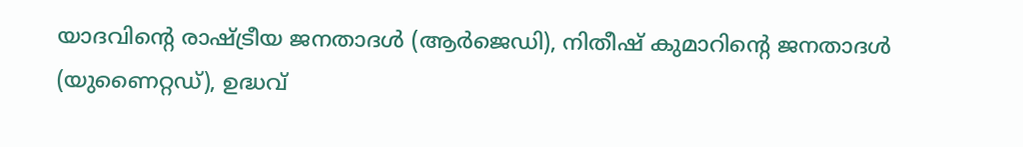യാദവിന്റെ രാഷ്ട്രീയ ജനതാദൾ (ആർജെഡി), നിതീഷ് കുമാറിന്റെ ജനതാദൾ (യുണൈറ്റഡ്), ഉദ്ധവ്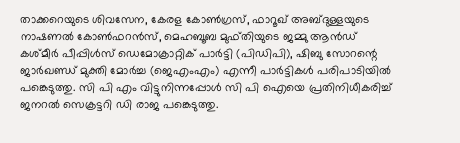താക്കറെയുടെ ശിവസേന, കേരള കോൺഗ്രസ്, ഫാറൂഖ് അബ്ദുള്ളയുടെ നാഷണൽ കോൺഫറൻസ്, മെഹബൂബ മുഫ്തിയുടെ ജമ്മു ആൻഡ് കശ്മീർ പീപ്പിൾസ് ഡെമോക്രാറ്റിക് പാർട്ടി (പിഡിപി), ഷിബു സോറന്റെ ജാർഖണ്ഡ് മുക്തി മോർച്ച (ജെഎംഎം) എന്നീ പാർട്ടികൾ പരിപാടിയിൽ പങ്കെടുത്തു. സി പി എം വിട്ടുനിന്നപ്പോള്‍ സി പി ഐയെ പ്രതിനിധീകരിച്ച് ജനറല്‍ സെക്രട്ടറി ഡി രാജ പങ്കെടുത്തു.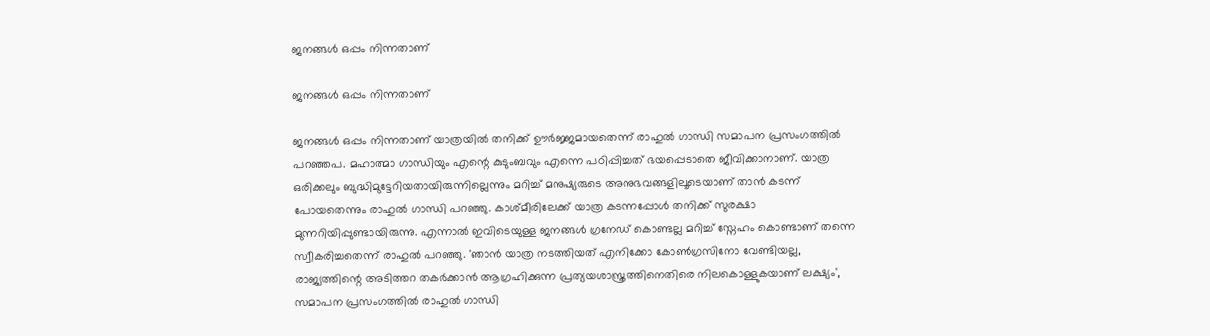ജനങ്ങൾ ഒപ്പം നിന്നതാണ്

ജനങ്ങൾ ഒപ്പം നിന്നതാണ്

ജനങ്ങൾ ഒപ്പം നിന്നതാണ് യാത്രയിൽ തനിക്ക് ഊർജ്ജമായതെന്ന് രാഹുൽ ഗാന്ധി സമാപന പ്രസംഗത്തിൽ പറഞ്ഞപ. മഹാത്മാ ഗാന്ധിയും എന്റെ കുടുംബവും എന്നെ പഠിപ്പിച്ചത് ഭയപ്പെടാതെ ജീവിക്കാനാണ്. യാത്ര ഒരിക്കലും ബുദ്ധിമുട്ടേറിയതായിരുന്നില്ലെന്നും മറിച്ച് മനുഷ്യരുടെ അനുഭവങ്ങളിലൂടെയാണ് താൻ കടന്ന് പോയതെന്നും രാഹുൽ ഗാന്ധി പറഞ്ഞു. കാശ്മീരിലേക്ക് യാത്ര കടന്നപ്പോൾ തനിക്ക് സുരക്ഷാ മുന്നറിയിപ്പുണ്ടായിരുന്നു. എന്നാൽ ഇവിടെയുള്ള ജനങ്ങൾ ഗ്രനേഡ് കൊണ്ടല്ല മറിച്ച് സ്നേഹം കൊണ്ടാണ് തന്നെ സ്വീകരിച്ചതെന്ന് രാഹുൽ പറഞ്ഞു. 'ഞാൻ യാത്ര നടത്തിയത് എനിക്കോ കോൺഗ്രസിനോ വേണ്ടിയല്ല, രാജ്യത്തിന്റെ അടിത്തറ തകർക്കാൻ ആഗ്രഹിക്കുന്ന പ്രത്യയശാസ്ത്രത്തിനെതിരെ നിലകൊള്ളുകയാണ് ലക്ഷ്യം', സമാപന പ്രസംഗത്തിൽ രാഹുൽ ഗാന്ധി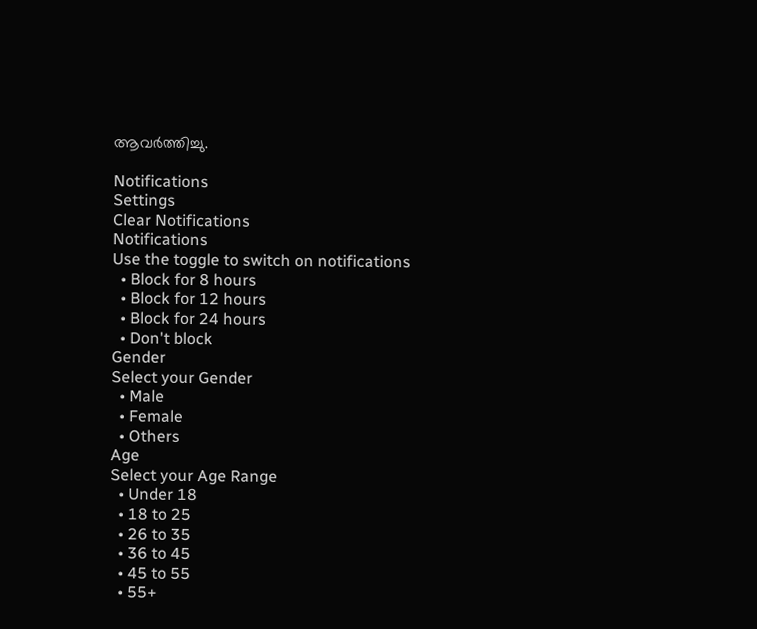ആവർത്തിച്ചു.

Notifications
Settings
Clear Notifications
Notifications
Use the toggle to switch on notifications
  • Block for 8 hours
  • Block for 12 hours
  • Block for 24 hours
  • Don't block
Gender
Select your Gender
  • Male
  • Female
  • Others
Age
Select your Age Range
  • Under 18
  • 18 to 25
  • 26 to 35
  • 36 to 45
  • 45 to 55
  • 55+